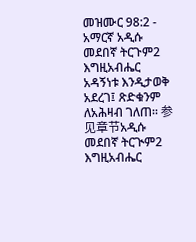መዝሙር 98:2 - አማርኛ አዲሱ መደበኛ ትርጉም2 እግዚአብሔር አዳኝነቱ እንዲታወቅ አደረገ፤ ጽድቁንም ለአሕዛብ ገለጠ። 参见章节አዲሱ መደበኛ ትርጒም2 እግዚአብሔር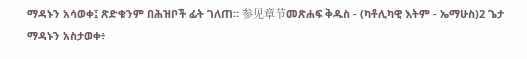ማዳኑን አሳወቀ፤ ጽድቁንም በሕዝቦች ፊት ገለጠ። 参见章节መጽሐፍ ቅዱስ - (ካቶሊካዊ እትም - ኤማሁስ)2 ጌታ ማዳኑን አስታወቀ፥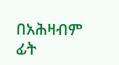በአሕዛብም ፊት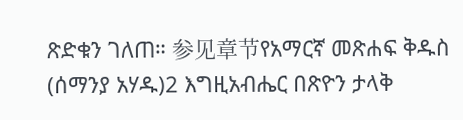ጽድቁን ገለጠ። 参见章节የአማርኛ መጽሐፍ ቅዱስ (ሰማንያ አሃዱ)2 እግዚአብሔር በጽዮን ታላቅ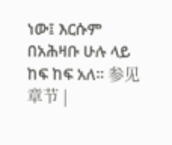ነው፤ እርሱም በአሕዛቡ ሁሉ ላይ ከፍ ከፍ አለ። 参见章节 |